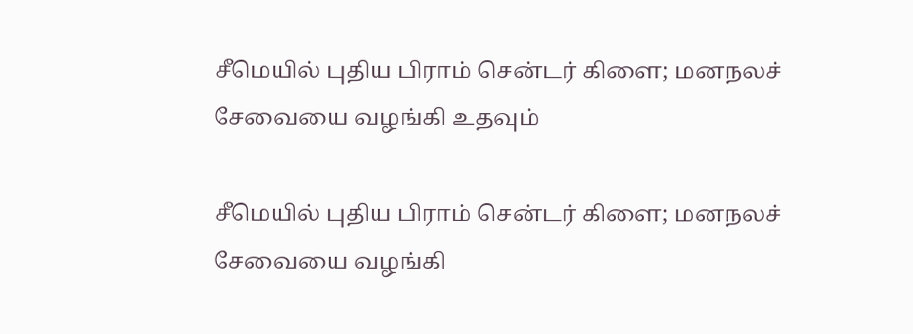சீமெயில் புதிய பிராம் சென்டர் கிளை; மனநலச் சேவையை வழங்கி உதவும்

சீமெயில் புதிய பிராம் சென்டர் கிளை; மனநலச் சேவையை வழங்கி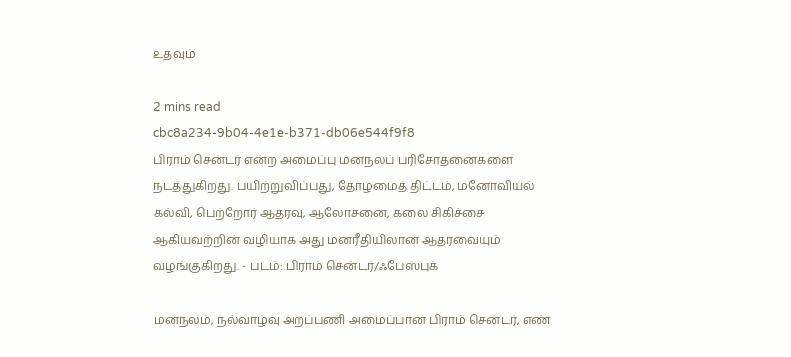உதவும்

2 mins read
cbc8a234-9b04-4e1e-b371-db06e544f9f8
பிராம் சென்டர் என்ற அமைப்பு மனநலப் பரிசோதனைகளை நடத்துகிறது. பயிற்றுவிப்பது, தோழமைத் திட்டம், மனோவியல் கல்வி, பெற்றோர் ஆதரவு, ஆலோசனை, கலை சிகிச்சை ஆகியவற்றின் வழியாக அது மனரீதியிலான ஆதரவையும் வழங்குகிறது. - படம்: பிராம் சென்டர்/ஃபேஸ்புக்

மனநலம், நல்வாழ்வு அறப்பணி அமைப்பான பிராம் சென்டர், எண்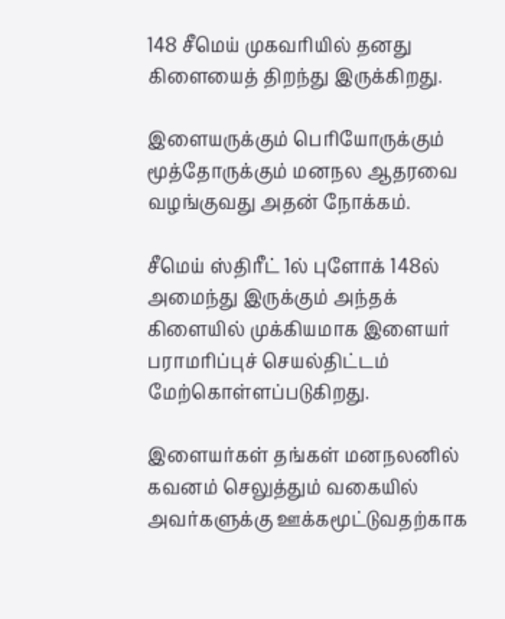148 சீமெய் முகவரியில் தனது கிளையைத் திறந்து இருக்கிறது.

இளையருக்கும் பெரியோருக்கும் மூத்தோருக்கும் மனநல ஆதரவை வழங்குவது அதன் நோக்கம்.

சீமெய் ஸ்திரீட் 1ல் புளோக் 148ல் அமைந்து இருக்கும் அந்தக் கிளையில் முக்கியமாக இளையர் பராமரிப்புச் செயல்திட்டம் மேற்கொள்ளப்படுகிறது.

இளையர்கள் தங்கள் மனநலனில் கவனம் செலுத்தும் வகையில் அவர்களுக்கு ஊக்கமூட்டுவதற்காக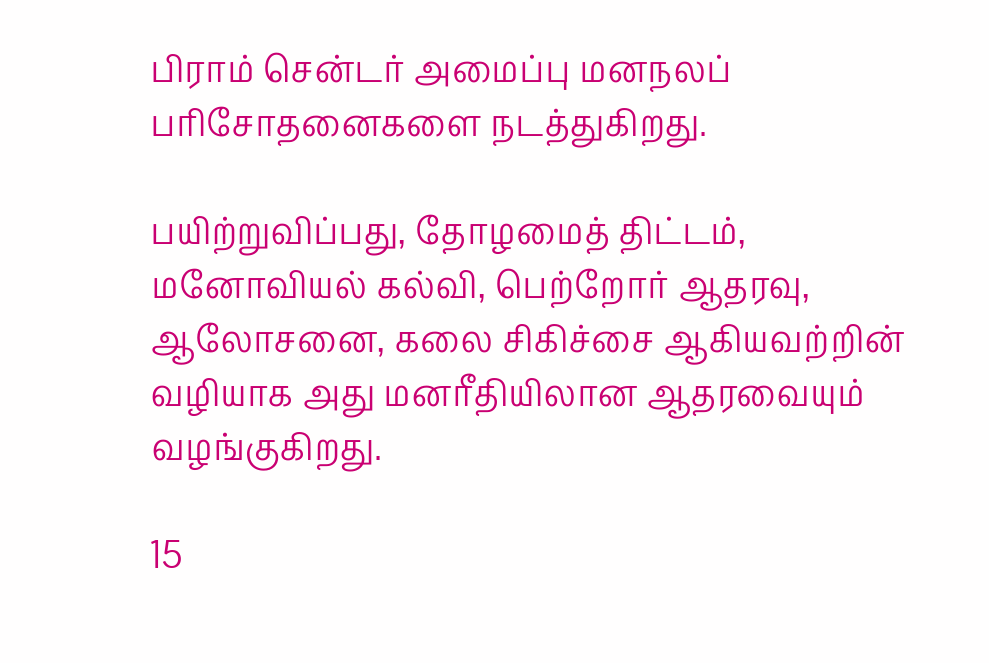பிராம் சென்டர் அமைப்பு மனநலப் பரிசோதனைகளை நடத்துகிறது.

பயிற்றுவிப்பது, தோழமைத் திட்டம், மனோவியல் கல்வி, பெற்றோர் ஆதரவு, ஆலோசனை, கலை சிகிச்சை ஆகியவற்றின் வழியாக அது மனரீதியிலான ஆதரவையும் வழங்குகிறது.

15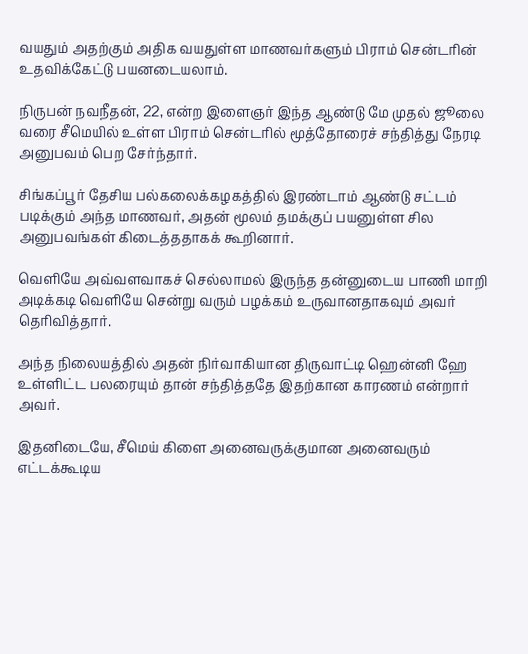வயதும் அதற்கும் அதிக வயதுள்ள மாணவர்களும் பிராம் சென்டரின் உதவிக்கேட்டு பயனடையலாம்.

நிருபன் நவநீதன், 22, என்ற இளைஞர் இந்த ஆண்டு மே முதல் ஜூலை வரை சீமெயில் உள்ள பிராம் சென்டரில் மூத்தோரைச் சந்தித்து நேரடி அனுபவம் பெற சேர்ந்தார்.

சிங்கப்பூர் தேசிய பல்கலைக்கழகத்தில் இரண்டாம் ஆண்டு சட்டம் படிக்கும் அந்த மாணவர், அதன் மூலம் தமக்குப் பயனுள்ள சில அனுபவங்கள் கிடைத்ததாகக் கூறினார்.

வெளியே அவ்வளவாகச் செல்லாமல் இருந்த தன்னுடைய பாணி மாறி அடிக்கடி வெளியே சென்று வரும் பழக்கம் உருவானதாகவும் அவர் தெரிவித்தார்.

அந்த நிலையத்தில் அதன் நிர்வாகியான திருவாட்டி ஹென்னி ஹே உள்ளிட்ட பலரையும் தான் சந்தித்ததே இதற்கான காரணம் என்றார் அவர்.

இதனிடையே, சீமெய் கிளை அனைவருக்குமான அனைவரும் எட்டக்கூடிய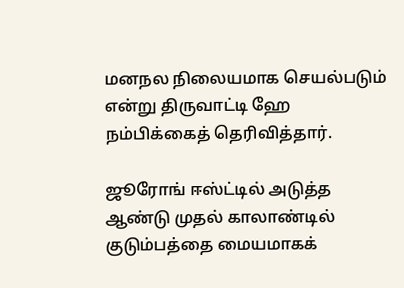மனநல நிலையமாக செயல்படும் என்று திருவாட்டி ஹே நம்பிக்கைத் தெரிவித்தார்.

ஜூரோங் ஈஸ்ட்டில் அடுத்த ஆண்டு முதல் காலாண்டில் குடும்பத்தை மையமாகக்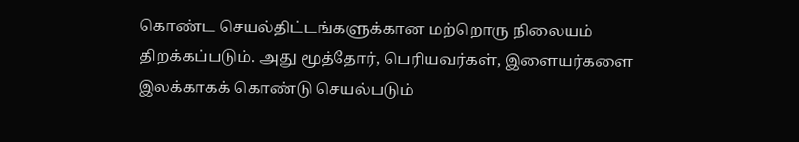கொண்ட செயல்திட்டங்களுக்கான மற்றொரு நிலையம் திறக்கப்படும். அது மூத்தோர், பெரியவர்கள், இளையர்களை இலக்காகக் கொண்டு செயல்படும்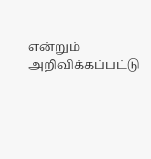என்றும் அறிவிக்கப்பட்டு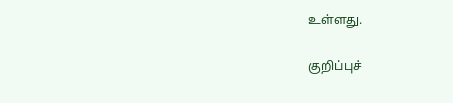உள்ளது.

குறிப்புச்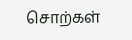சொற்கள்